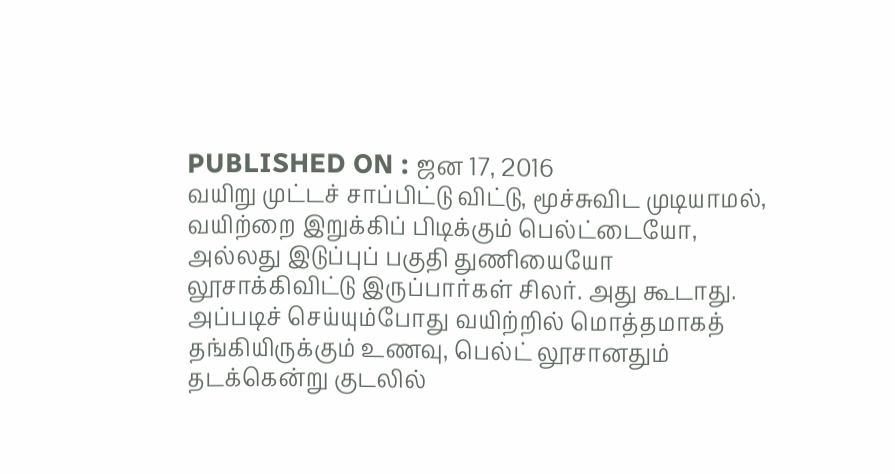PUBLISHED ON : ஜன 17, 2016
வயிறு முட்டச் சாப்பிட்டு விட்டு, மூச்சுவிட முடியாமல், வயிற்றை இறுக்கிப் பிடிக்கும் பெல்ட்டையோ, அல்லது இடுப்புப் பகுதி துணியையோ லூசாக்கிவிட்டு இருப்பார்கள் சிலர். அது கூடாது. அப்படிச் செய்யும்போது வயிற்றில் மொத்தமாகத் தங்கியிருக்கும் உணவு, பெல்ட் லூசானதும் தடக்கென்று குடலில்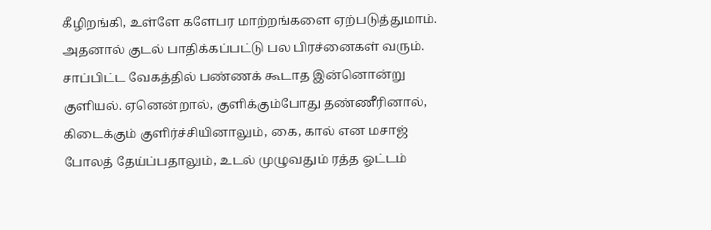கீழிறங்கி, உள்ளே களேபர மாற்றங்களை ஏற்படுத்துமாம். அதனால் குடல் பாதிக்கப்பட்டு பல பிரச்னைகள் வரும்.
சாப்பிட்ட வேகத்தில் பண்ணக் கூடாத இன்னொன்று குளியல். ஏனென்றால், குளிக்கும்போது தண்ணீரினால், கிடைக்கும் குளிர்ச்சியினாலும், கை, கால் என மசாஜ் போலத் தேய்ப்பதாலும், உடல் முழுவதும் ரத்த ஓட்டம்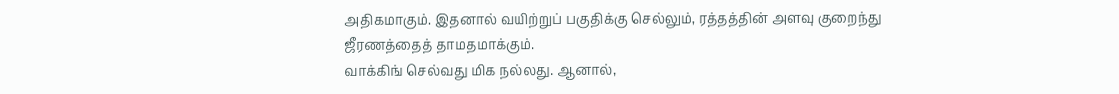அதிகமாகும். இதனால் வயிற்றுப் பகுதிக்கு செல்லும், ரத்தத்தின் அளவு குறைந்து ஜீரணத்தைத் தாமதமாக்கும்.
வாக்கிங் செல்வது மிக நல்லது. ஆனால்,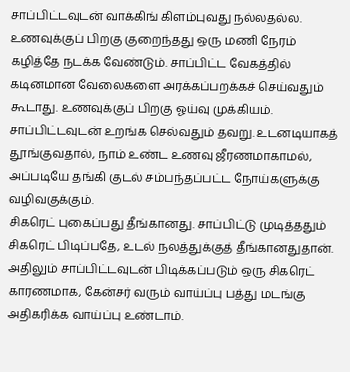சாப்பிட்டவுடன் வாக்கிங் கிளம்புவது நல்லதல்ல. உணவுக்குப் பிறகு குறைந்தது ஒரு மணி நேரம் கழித்தே நடக்க வேண்டும். சாப்பிட்ட வேகத்தில் கடினமான வேலைகளை அரக்கப்பறக்கச் செய்வதும் கூடாது. உணவுக்குப் பிறகு ஓய்வு முக்கியம். சாப்பிட்டவுடன் உறங்க செல்வதும் தவறு. உடனடியாகத் தூங்குவதால், நாம் உண்ட உணவு ஜீரணமாகாமல், அப்படியே தங்கி குடல் சம்பந்தப்பட்ட நோய்களுக்கு வழிவகுக்கும்.
சிகரெட் புகைப்பது தீங்கானது. சாப்பிட்டு முடித்ததும் சிகரெட் பிடிப்பதே, உடல் நலத்துக்குத் தீங்கானதுதான். அதிலும் சாப்பிட்டவுடன் பிடிக்கப்படும் ஒரு சிகரெட் காரணமாக, கேன்சர் வரும் வாய்ப்பு பத்து மடங்கு அதிகரிக்க வாய்ப்பு உண்டாம்.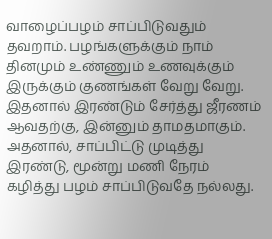வாழைப்பழம் சாப்பிடுவதும் தவறாம். பழங்களுக்கும் நாம் தினமும் உண்ணும் உணவுக்கும் இருக்கும் குணங்கள் வேறு வேறு. இதனால் இரண்டும் சேர்த்து ஜீரணம் ஆவதற்கு, இன்னும் தாமதமாகும். அதனால், சாப்பிட்டு முடித்து இரண்டு, மூன்று மணி நேரம் கழித்து பழம் சாப்பிடுவதே நல்லது.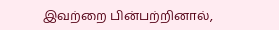இவற்றை பின்பற்றினால்,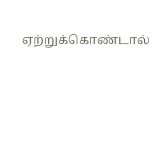ஏற்றுக்கொண்டால்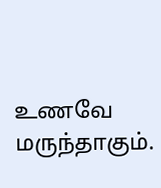உணவே மருந்தாகும்.